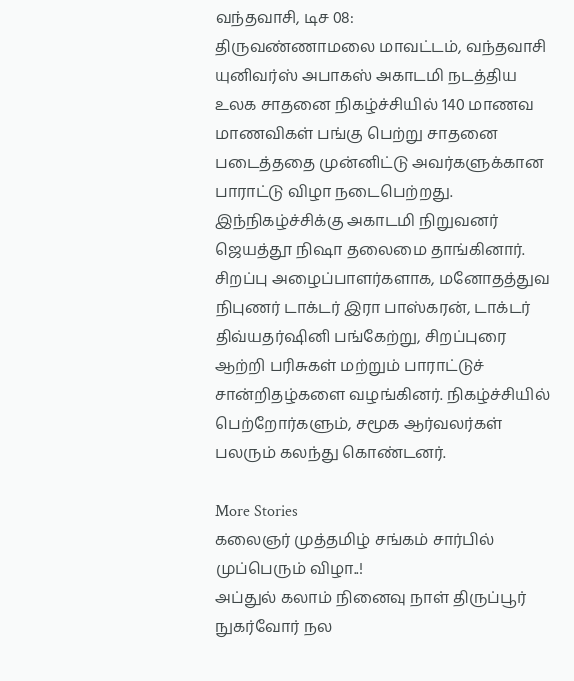வந்தவாசி, டிச 08:
திருவண்ணாமலை மாவட்டம், வந்தவாசி யுனிவர்ஸ் அபாகஸ் அகாடமி நடத்திய உலக சாதனை நிகழ்ச்சியில் 140 மாணவ மாணவிகள் பங்கு பெற்று சாதனை படைத்ததை முன்னிட்டு அவர்களுக்கான பாராட்டு விழா நடைபெற்றது. இந்நிகழ்ச்சிக்கு அகாடமி நிறுவனர் ஜெயத்தூ நிஷா தலைமை தாங்கினார்.
சிறப்பு அழைப்பாளர்களாக, மனோதத்துவ நிபுணர் டாக்டர் இரா பாஸ்கரன், டாக்டர் திவ்யதர்ஷினி பங்கேற்று, சிறப்புரை ஆற்றி பரிசுகள் மற்றும் பாராட்டுச் சான்றிதழ்களை வழங்கினர். நிகழ்ச்சியில் பெற்றோர்களும், சமூக ஆர்வலர்கள் பலரும் கலந்து கொண்டனர்.

More Stories
கலைஞர் முத்தமிழ் சங்கம் சார்பில் முப்பெரும் விழா..!
அப்துல் கலாம் நினைவு நாள் திருப்பூர் நுகர்வோர் நல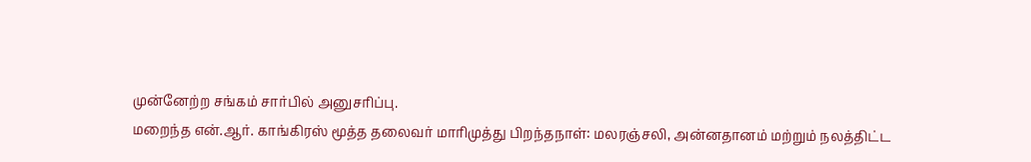முன்னேற்ற சங்கம் சார்பில் அனுசரிப்பு.
மறைந்த என்.ஆர். காங்கிரஸ் மூத்த தலைவர் மாரிமுத்து பிறந்தநாள்: மலரஞ்சலி, அன்னதானம் மற்றும் நலத்திட்ட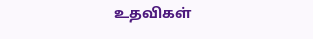உதவிகள்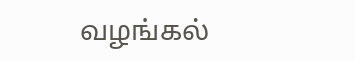வழங்கல்